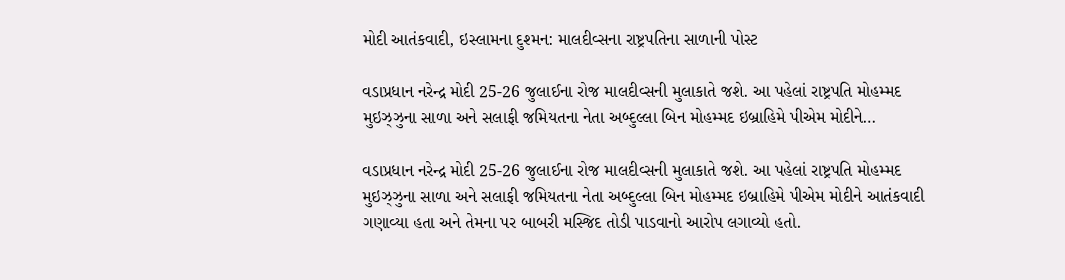મોદી આતંકવાદી, ઇસ્લામના દુશ્મન: માલદીવ્સના રાષ્ટ્રપતિના સાળાની પોસ્ટ

વડાપ્રધાન નરેન્દ્ર મોદી 25-26 જુલાઈના રોજ માલદીવ્સની મુલાકાતે જશે. આ પહેલાં રાષ્ટ્રપતિ મોહમ્મદ મુઇઝ્ઝુના સાળા અને સલાફી જમિયતના નેતા અબ્દુલ્લા બિન મોહમ્મદ ઇબ્રાહિમે પીએમ મોદીને…

વડાપ્રધાન નરેન્દ્ર મોદી 25-26 જુલાઈના રોજ માલદીવ્સની મુલાકાતે જશે. આ પહેલાં રાષ્ટ્રપતિ મોહમ્મદ મુઇઝ્ઝુના સાળા અને સલાફી જમિયતના નેતા અબ્દુલ્લા બિન મોહમ્મદ ઇબ્રાહિમે પીએમ મોદીને આતંકવાદી ગણાવ્યા હતા અને તેમના પર બાબરી મસ્જિદ તોડી પાડવાનો આરોપ લગાવ્યો હતો.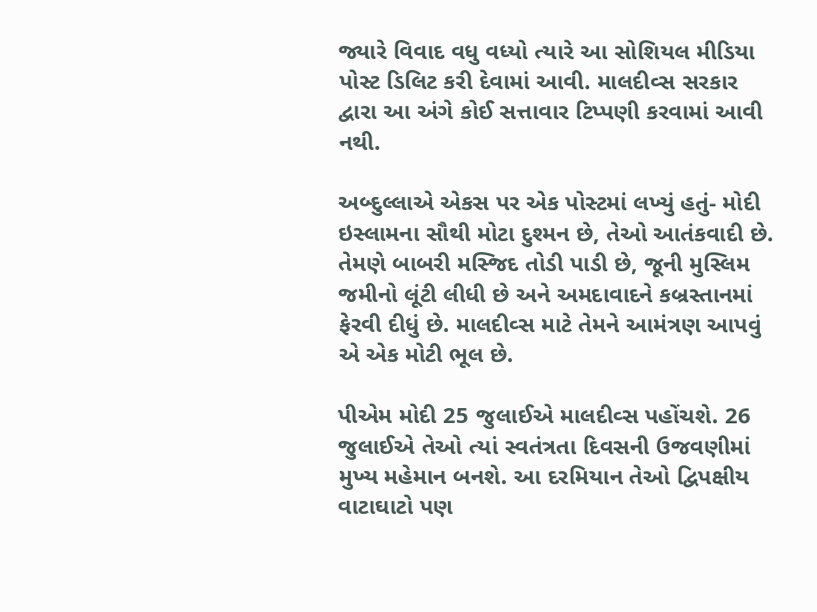જ્યારે વિવાદ વધુ વધ્યો ત્યારે આ સોશિયલ મીડિયા પોસ્ટ ડિલિટ કરી દેવામાં આવી. માલદીવ્સ સરકાર દ્વારા આ અંગે કોઈ સત્તાવાર ટિપ્પણી કરવામાં આવી નથી.

અબ્દુલ્લાએ એકસ પર એક પોસ્ટમાં લખ્યું હતું- મોદી ઇસ્લામના સૌથી મોટા દુશ્મન છે, તેઓ આતંકવાદી છે. તેમણે બાબરી મસ્જિદ તોડી પાડી છે, જૂની મુસ્લિમ જમીનો લૂંટી લીધી છે અને અમદાવાદને કબ્રસ્તાનમાં ફેરવી દીધું છે. માલદીવ્સ માટે તેમને આમંત્રણ આપવું એ એક મોટી ભૂલ છે.

પીએમ મોદી 25 જુલાઈએ માલદીવ્સ પહોંચશે. 26 જુલાઈએ તેઓ ત્યાં સ્વતંત્રતા દિવસની ઉજવણીમાં મુખ્ય મહેમાન બનશે. આ દરમિયાન તેઓ દ્વિપક્ષીય વાટાઘાટો પણ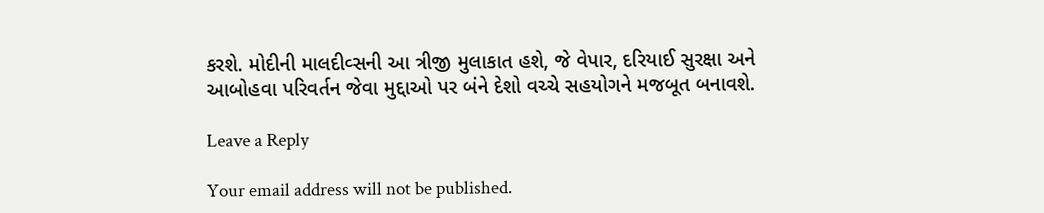કરશે. મોદીની માલદીવ્સની આ ત્રીજી મુલાકાત હશે, જે વેપાર, દરિયાઈ સુરક્ષા અને આબોહવા પરિવર્તન જેવા મુદ્દાઓ પર બંને દેશો વચ્ચે સહયોગને મજબૂત બનાવશે.

Leave a Reply

Your email address will not be published.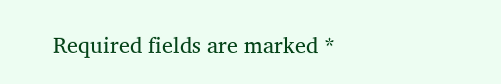Required fields are marked *